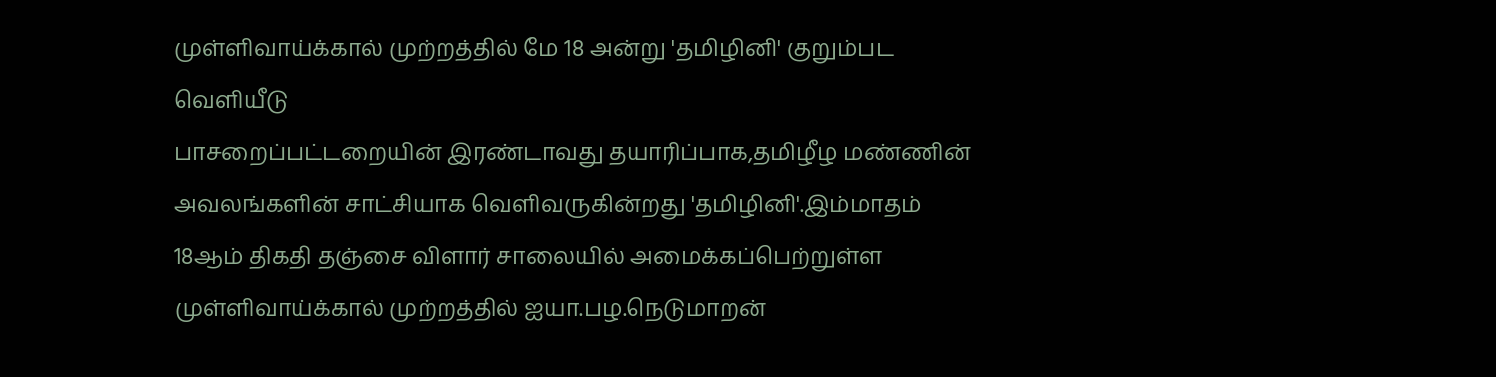முள்ளிவாய்க்கால் முற்றத்தில் மே 18 அன்று 'தமிழினி' குறும்பட வெளியீடு
பாசறைப்பட்டறையின் இரண்டாவது தயாரிப்பாக,தமிழீழ மண்ணின் அவலங்களின் சாட்சியாக வெளிவருகின்றது 'தமிழினி'.இம்மாதம் 18ஆம் திகதி தஞ்சை விளார் சாலையில் அமைக்கப்பெற்றுள்ள முள்ளிவாய்க்கால் முற்றத்தில் ஐயா.பழ.நெடுமாறன்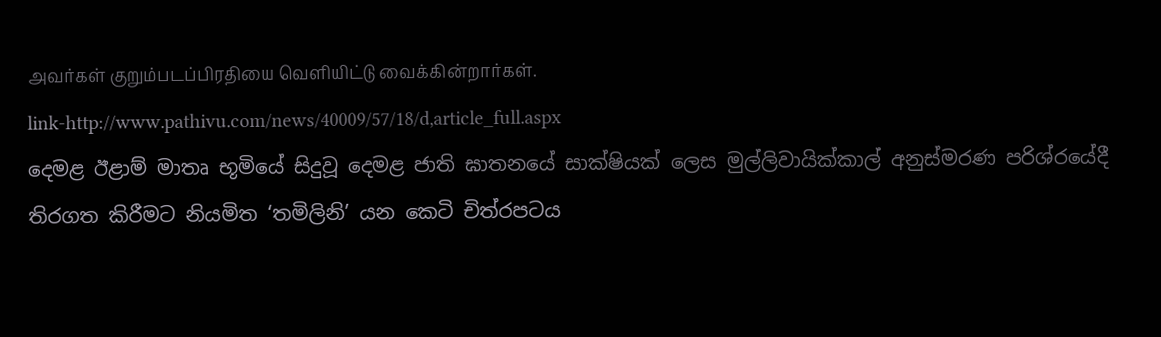அவர்கள் குறும்படப்பிரதியை வெளியிட்டு வைக்கின்றார்கள்.
link-http://www.pathivu.com/news/40009/57/18/d,article_full.aspx
දෙමළ ඊළාම් මාතෘ භූමියේ සිදුවූ දෙමළ ජාති ඝාතනයේ සාක්ෂියක් ලෙස මුල්ලිවායික්කාල් අනුස්මරණ පරිශ්රයේදී තිරගත කිරීමට නියමිත ‘තමිලිනි’ යන කෙටි චිත්රපටය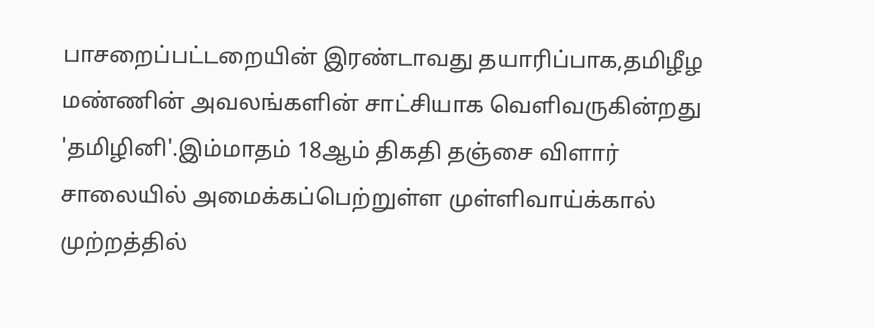பாசறைப்பட்டறையின் இரண்டாவது தயாரிப்பாக,தமிழீழ மண்ணின் அவலங்களின் சாட்சியாக வெளிவருகின்றது 'தமிழினி'.இம்மாதம் 18ஆம் திகதி தஞ்சை விளார் சாலையில் அமைக்கப்பெற்றுள்ள முள்ளிவாய்க்கால் முற்றத்தில்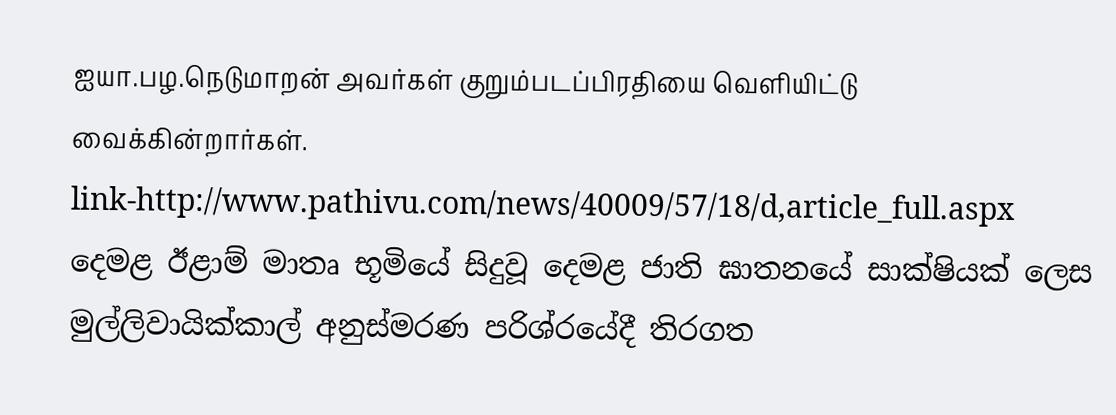ஐயா.பழ.நெடுமாறன் அவர்கள் குறும்படப்பிரதியை வெளியிட்டு வைக்கின்றார்கள்.
link-http://www.pathivu.com/news/40009/57/18/d,article_full.aspx
දෙමළ ඊළාම් මාතෘ භූමියේ සිදුවූ දෙමළ ජාති ඝාතනයේ සාක්ෂියක් ලෙස මුල්ලිවායික්කාල් අනුස්මරණ පරිශ්රයේදී තිරගත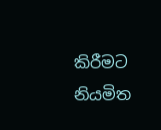කිරීමට නියමිත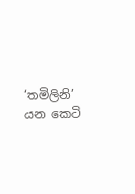‘තමිලිනි’ යන කෙටි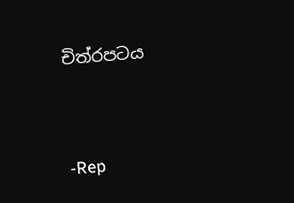චිත්රපටය




-Rep